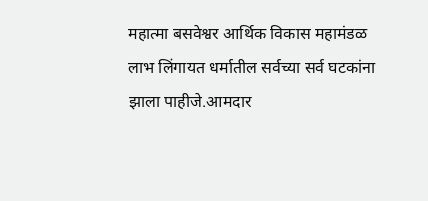महात्मा बसवेश्वर आर्थिक विकास महामंडळ लाभ लिंगायत धर्मातील सर्वच्या सर्व घटकांना झाला पाहीजे.आमदार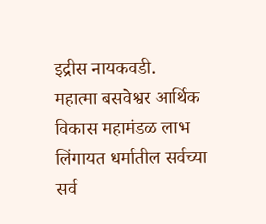इद्रीस नायकवडी.
महात्मा बसवेश्वर आर्थिक विकास महामंडळ लाभ लिंगायत धर्मातील सर्वच्या सर्व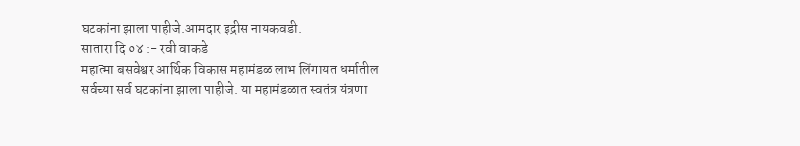घटकांना झाला पाहीजे.आमदार इद्रीस नायकवडी.
सातारा दि ०४ :- रवी वाकडे
महात्मा बसवेश्वर आर्थिक विकास महामंडळ लाभ लिंगायत धर्मातील सर्वच्या सर्व घटकांना झाला पाहीजे. या महामंडळात स्वतंत्र यंत्रणा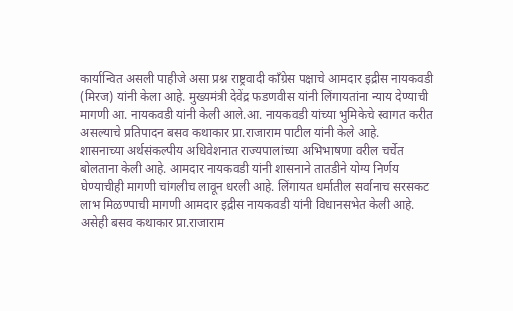कार्यान्वित असली पाहीजे असा प्रश्न राष्ट्रवादी काँग्रेस पक्षाचे आमदार इद्रीस नायकवडी (मिरज) यांनी केला आहे. मुख्यमंत्री देवेंद्र फडणवीस यांनी लिंगायतांना न्याय देण्याची मागणी आ. नायकवडी यांनी केली आले.आ. नायकवडी यांच्या भुमिकेचे स्वागत करीत असल्याचे प्रतिपादन बसव कथाकार प्रा.राजाराम पाटील यांनी केले आहे.
शासनाच्या अर्थसंकल्पीय अधिवेशनात राज्यपालांच्या अभिभाषणा वरील चर्चेत बोलताना केली आहे. आमदार नायकवडी यांनी शासनाने तातडीने योग्य निर्णय घेण्याचीही मागणी चांगलीच लावून धरली आहे. लिंगायत धर्मातील सर्वानाच सरसकट लाभ मिळण्पाची मागणी आमदार इद्रीस नायकवडी यांनी विधानसभेत केली आहे. असेही बसव कथाकार प्रा.राजाराम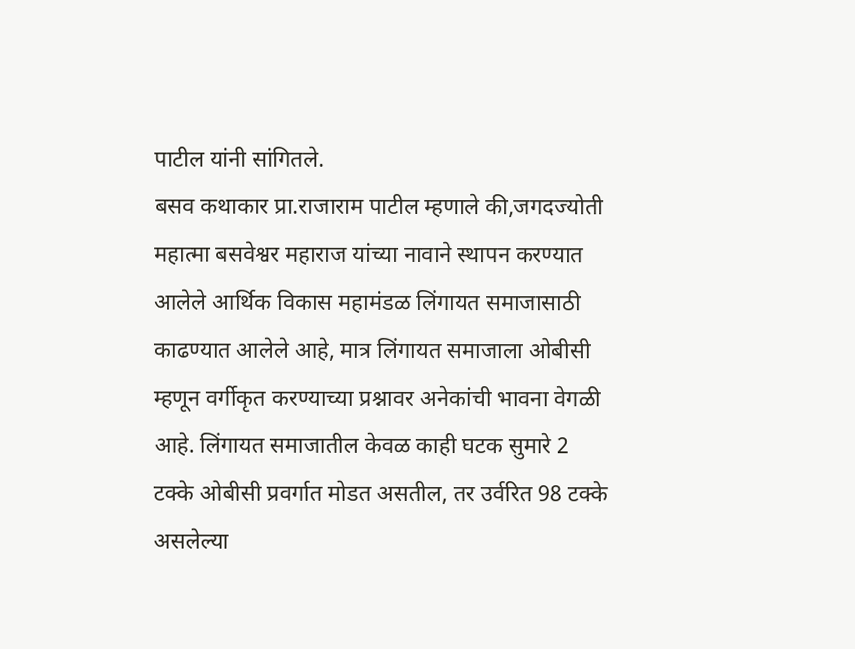पाटील यांनी सांगितले.
बसव कथाकार प्रा.राजाराम पाटील म्हणाले की,जगदज्योती महात्मा बसवेश्वर महाराज यांच्या नावाने स्थापन करण्यात आलेले आर्थिक विकास महामंडळ लिंगायत समाजासाठी काढण्यात आलेले आहे, मात्र लिंगायत समाजाला ओबीसी म्हणून वर्गीकृत करण्याच्या प्रश्नावर अनेकांची भावना वेगळी आहे. लिंगायत समाजातील केवळ काही घटक सुमारे 2 टक्के ओबीसी प्रवर्गात मोडत असतील, तर उर्वरित 98 टक्के असलेल्या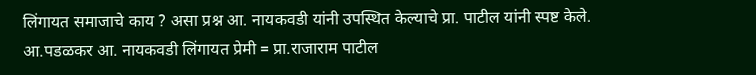लिंगायत समाजाचे काय ? असा प्रश्न आ. नायकवडी यांनी उपस्थित केल्याचे प्रा. पाटील यांनी स्पष्ट केले.
आ.पडळकर आ. नायकवडी लिंगायत प्रेमी = प्रा.राजाराम पाटील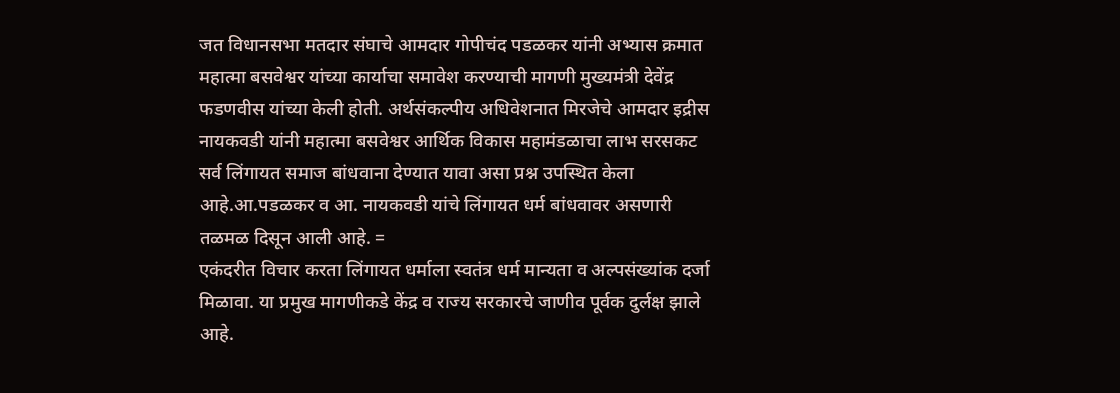जत विधानसभा मतदार संघाचे आमदार गोपीचंद पडळकर यांनी अभ्यास क्रमात महात्मा बसवेश्वर यांच्या कार्याचा समावेश करण्याची मागणी मुख्यमंत्री देवेंद्र फडणवीस यांच्या केली होती. अर्थसंकल्पीय अधिवेशनात मिरजेचे आमदार इद्रीस नायकवडी यांनी महात्मा बसवेश्वर आर्थिक विकास महामंडळाचा लाभ सरसकट सर्व लिंगायत समाज बांधवाना देण्यात यावा असा प्रश्न उपस्थित केला आहे.आ.पडळकर व आ. नायकवडी यांचे लिंगायत धर्म बांधवावर असणारी तळमळ दिसून आली आहे. =
एकंदरीत विचार करता लिंगायत धर्माला स्वतंत्र धर्म मान्यता व अल्पसंख्यांक दर्जा मिळावा. या प्रमुख मागणीकडे केंद्र व राज्य सरकारचे जाणीव पूर्वक दुर्लक्ष झाले आहे.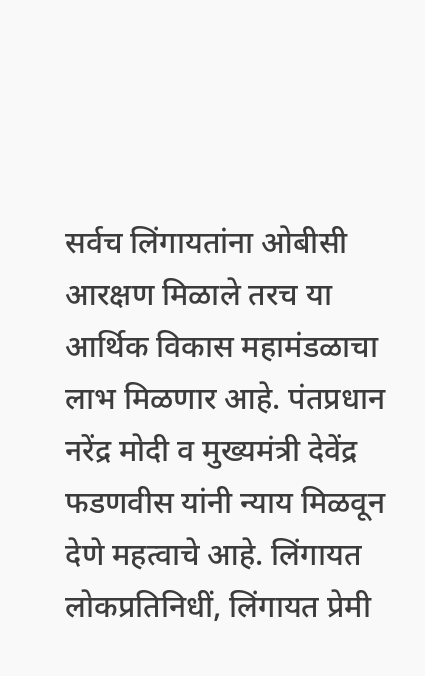सर्वच लिंगायतांना ओबीसी आरक्षण मिळाले तरच या आर्थिक विकास महामंडळाचा लाभ मिळणार आहे. पंतप्रधान नरेंद्र मोदी व मुख्यमंत्री देवेंद्र फडणवीस यांनी न्याय मिळवून देणे महत्वाचे आहे. लिंगायत लोकप्रतिनिधीं, लिंगायत प्रेमी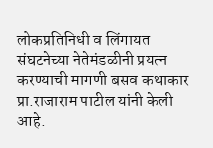लोकप्रतिनिधी व लिंगायत संघटनेच्या नेतेमंडळीनी प्रयत्न करण्याची मागणी बसव कथाकार प्रा.राजाराम पाटील यांनी केली आहे.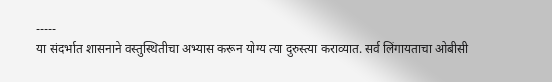-----
या संदर्भात शासनाने वस्तुस्थितीचा अभ्यास करून योग्य त्या दुरुस्त्या कराव्यात. सर्व लिंगायताचा ओबीसी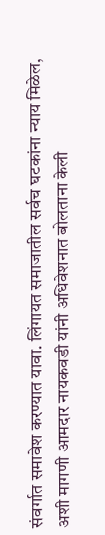संवर्गात समावेश करण्यात यावा. लिंगायत समाजातील सर्वच घटकांना न्याय मिळेल, अशी मागणी आमदार नायकवडी यांनी अधिवेशनात बोलताना केली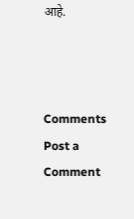आहे.



Comments
Post a Comment